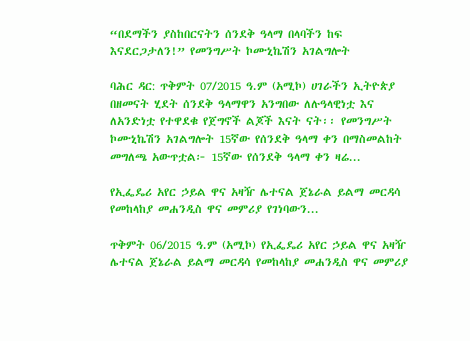“በደማችን ያስከበርናትን ሰንደቅ ዓላማ በላባችን ከፍ እናደርጋታለን!” የመንግሥት ኮሙኒኬሽን አገልግሎት

ባሕር ዳር: ጥቅምት 07/2015 ዓ.ም (አሚኮ) ሀገራችን ኢትዮጵያ በዘመናት ሂደት ሰንደቅ ዓላማዋን አንግበው ለሉዓላዊነቷ እና ለአንድነቷ የተዋደቁ የጀግኖች ልጆች እናት ናት፡፡ የመንግሥት ኮሙኒኬሽን አገልግሎት 15ኛው የሰንደቅ ዓላማ ቀን በማስመልከት መግለጫ አውጥቷል፦ 15ኛው የሰንደቅ ዓላማ ቀን ዛሬ...

የኢፌዴሪ አየር ኃይል ዋና አዛዥ ሌተናል ጀኔራል ይልማ መርዳሳ የመከላከያ መሐንዲስ ዋና መምሪያ የገነባውን...

ጥቅምት 06/2015 ዓ.ም (አሚኮ) የኢፌዴሪ አየር ኃይል ዋና አዛዥ ሌተናል ጀኔራል ይልማ መርዳሳ የመከላከያ መሐንዲስ ዋና መምሪያ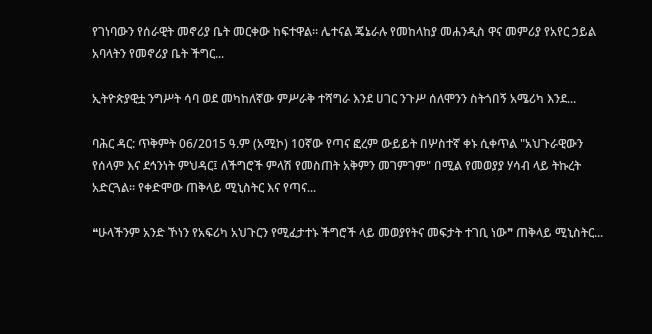የገነባውን የሰራዊት መኖሪያ ቤት መርቀው ከፍተዋል። ሌተናል ጄኔራሉ የመከላከያ መሐንዲስ ዋና መምሪያ የአየር ኃይል አባላትን የመኖሪያ ቤት ችግር...

ኢትዮጵያዊቷ ንግሥት ሳባ ወደ መካከለኛው ምሥራቅ ተሻግራ እንደ ሀገር ንጉሥ ሰለሞንን ስትጎበኝ አሜሪካ እንደ...

ባሕር ዳር: ጥቅምት 06/2015 ዓ.ም (አሚኮ) 10ኛው የጣና ፎረም ውይይት በሦስተኛ ቀኑ ሲቀጥል "አህጉራዊውን የሰላም እና ደኅንነት ምህዳር፤ ለችግሮች ምላሽ የመስጠት አቅምን መገምገም" በሚል የመወያያ ሃሳብ ላይ ትኩረት አድርጓል። የቀድሞው ጠቅላይ ሚኒስትር እና የጣና...

❝ሁላችንም አንድ ኾነን የአፍሪካ አህጉርን የሚፈታተኑ ችግሮች ላይ መወያየትና መፍታት ተገቢ ነው❞ ጠቅላይ ሚኒስትር...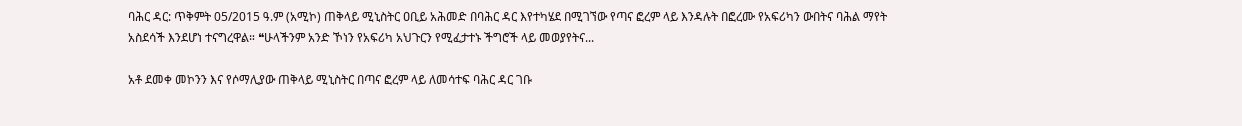ባሕር ዳር: ጥቅምት 05/2015 ዓ.ም (አሚኮ) ጠቅላይ ሚኒስትር ዐቢይ አሕመድ በባሕር ዳር እየተካሄደ በሚገኘው የጣና ፎረም ላይ እንዳሉት በፎረሙ የአፍሪካን ውበትና ባሕል ማየት አስደሳች እንደሆነ ተናግረዋል። ❝ሁላችንም አንድ ኾነን የአፍሪካ አህጉርን የሚፈታተኑ ችግሮች ላይ መወያየትና...

አቶ ደመቀ መኮንን እና የሶማሊያው ጠቅላይ ሚኒስትር በጣና ፎረም ላይ ለመሳተፍ ባሕር ዳር ገቡ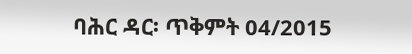ባሕር ዳር፡ ጥቅምት 04/2015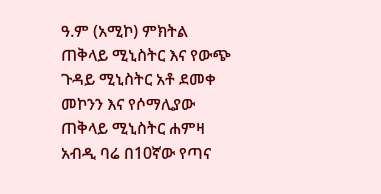ዓ.ም (አሚኮ) ምክትል ጠቅላይ ሚኒስትር እና የውጭ ጉዳይ ሚኒስትር አቶ ደመቀ መኮንን እና የሶማሊያው ጠቅላይ ሚኒስትር ሐምዛ አብዲ ባሬ በ10ኛው የጣና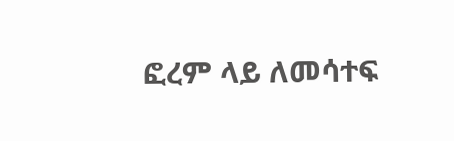ፎረም ላይ ለመሳተፍ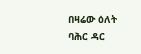በዛሬው ዕለት ባሕር ዳር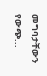መግባታቸውን የውጭ...